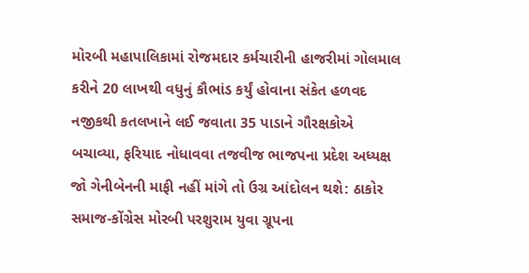મોરબી મહાપાલિકામાં રોજમદાર કર્મચારીની હાજરીમાં ગોલમાલ કરીને 20 લાખથી વધુનું કૌભાંડ કર્યું હોવાના સંકેત હળવદ નજીકથી કતલખાને લઈ જવાતા 35 પાડાને ગૌરક્ષકોએ બચાવ્યા, ફરિયાદ નોધાવવા તજવીજ ભાજપના પ્રદેશ અધ્યક્ષ જો ગેનીબેનની માફી નહીં માંગે તો ઉગ્ર આંદોલન થશે: ઠાકોર સમાજ-કોંગ્રેસ મોરબી પરશુરામ યુવા ગ્રૂપના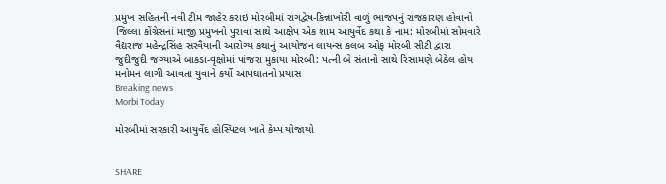પ્રમુખ સહિતની નવી ટીમ જાહેર કરાઇ મોરબીમાં રાગદ્વેષ-કિન્નાખોરી વાળું ભાજપનું રાજકારણ હોવાનો જિલ્લા કોંગ્રેસનાં માજી પ્રમુખનો પુરાવા સાથે આક્ષેપ એક શામ આયુર્વેદ કથા કે નામ: મોરબીમાં સોમવારે વૈદ્યરાજ મહેન્દ્રસિંહ સરવૈયાની આરોગ્ય કથાનું આયોજન લાયન્સ કલબ ઓફ મોરબી સીટી દ્વારા જુદીજુદી જગ્યાએ બાકડા-વૃક્ષોમાં પાંજરા મુકાયા મોરબી: પત્ની બે સંતાનો સાથે રિસામણે બેઠેલ હોય મનોમન લાગી આવતા યુવાને કર્યો આપઘાતનો પ્રયાસ
Breaking news
Morbi Today

મોરબીમાં સરકારી આયુર્વેદ હોસ્પિટલ ખાતે કેમ્પ યોજાયો


SHARE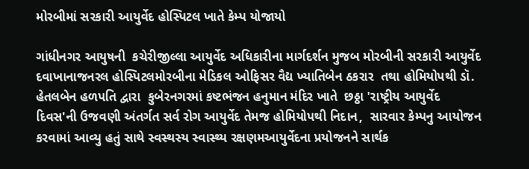મોરબીમાં સરકારી આયુર્વેદ હોસ્પિટલ ખાતે કેમ્પ યોજાયો

ગાંધીનગર આયુષની  કચેરીજીલ્લા આયુર્વેદ અધિકારીના માર્ગદર્શન મુજબ મોરબીની સરકારી આયુર્વેદ દવાખાનાજનરલ હોસ્પિટલમોરબીના મેડિકલ ઓફિસર વૈદ્ય ખ્યાતિબેન ઠકરાર  તથા હોમિયોપથી ડૉ. હેતલબેન હળપતિ દ્વારા  કુબેરનગરમાં કષ્ટભંજન હનુમાન મંદિર ખાતે  છઠ્ઠા 'રાષ્ટ્રીય આયુર્વેદ દિવસ'ની ઉજવણી અંતર્ગત સર્વ રોગ આયુર્વેદ તેમજ હોમિયોપથી નિદાન,  સારવાર કેમ્પનુ આયોજન કરવામાં આવ્યુ હતું સાથે સ્વસ્થસ્ય સ્વાસ્થ્ય રક્ષણમઆયુર્વેદના પ્રયોજનને સાર્થક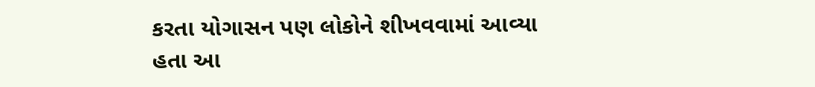કરતા યોગાસન પણ લોકોને શીખવવામાં આવ્યા હતા આ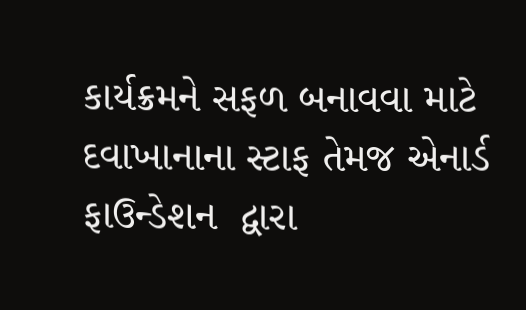કાર્યક્રમને સફળ બનાવવા માટે દવાખાનાના સ્ટાફ તેમજ એનાર્ડ ફાઉન્ડેશન  દ્વારા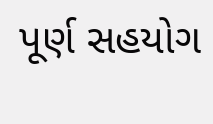પૂર્ણ સહયોગ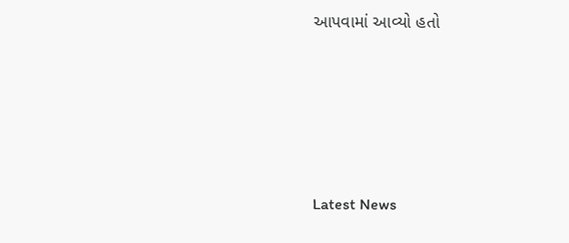આપવામાં આવ્યો હતો






Latest News